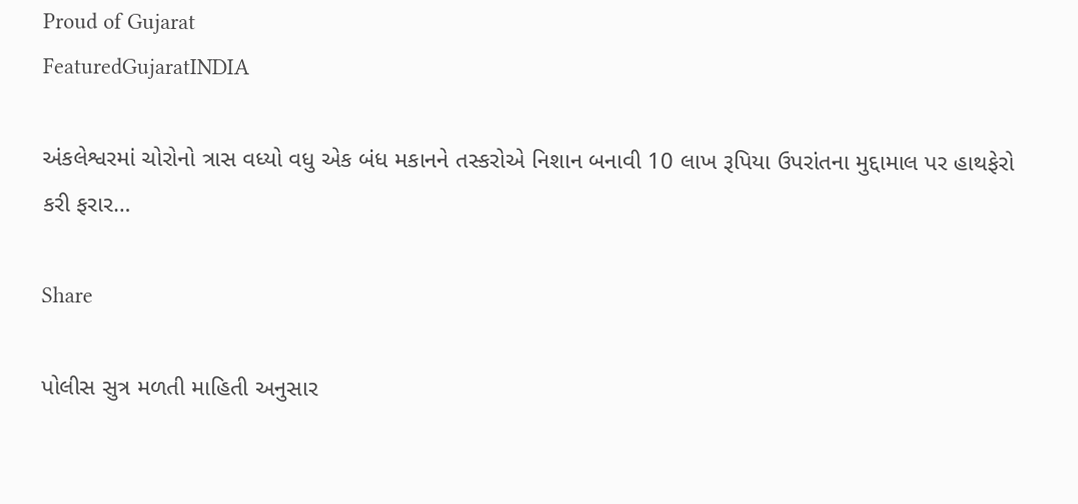Proud of Gujarat
FeaturedGujaratINDIA

અંકલેશ્વરમાં ચોરોનો ત્રાસ વધ્યો વધુ એક બંધ મકાનને તસ્કરોએ નિશાન બનાવી 10 લાખ રૂપિયા ઉપરાંતના મુદ્દામાલ પર હાથફેરો કરી ફરાર…

Share

પોલીસ સુત્ર મળતી માહિતી અનુસાર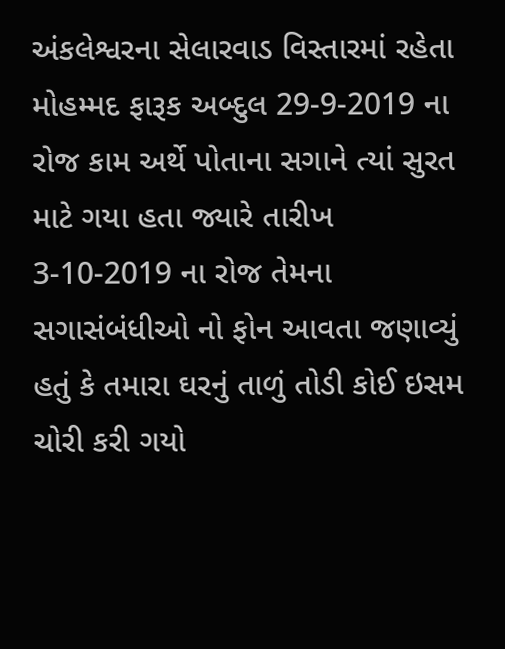અંકલેશ્વરના સેલારવાડ વિસ્તારમાં રહેતા મોહમ્મદ ફારૂક અબ્દુલ 29-9-2019 ના રોજ કામ અર્થે પોતાના સગાને ત્યાં સુરત માટે ગયા હતા જ્યારે તારીખ 3-10-2019 ના રોજ તેમના સગાસંબંધીઓ નો ફોન આવતા જણાવ્યું હતું કે તમારા ઘરનું તાળું તોડી કોઈ ઇસમ ચોરી કરી ગયો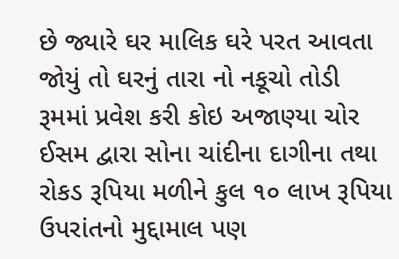છે જ્યારે ઘર માલિક ઘરે પરત આવતા જોયું તો ઘરનું તારા નો નકૂચો તોડી રૂમમાં પ્રવેશ કરી કોઇ અજાણ્યા ચોર ઈસમ દ્વારા સોના ચાંદીના દાગીના તથા રોકડ રૂપિયા મળીને કુલ ૧૦ લાખ રૂપિયા ઉપરાંતનો મુદ્દામાલ પણ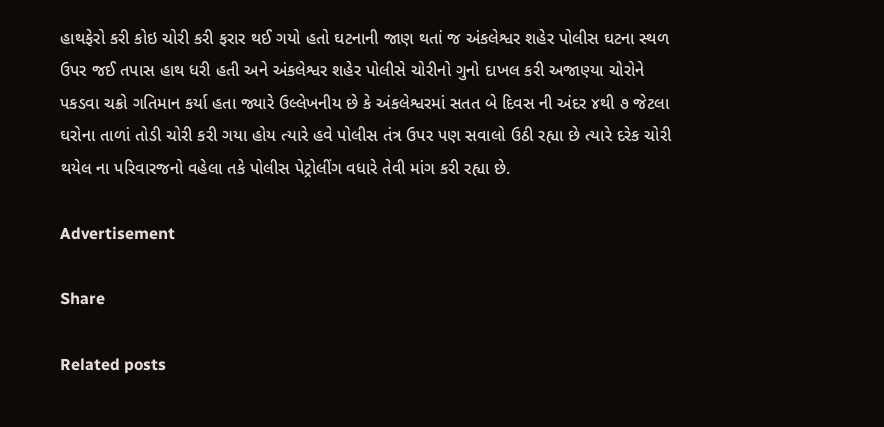હાથફેરો કરી કોઇ ચોરી કરી ફરાર થઈ ગયો હતો ઘટનાની જાણ થતાં જ અંકલેશ્વર શહેર પોલીસ ઘટના સ્થળ ઉપર જઈ તપાસ હાથ ધરી હતી અને અંકલેશ્વર શહેર પોલીસે ચોરીનો ગુનો દાખલ કરી અજાણ્યા ચોરોને પકડવા ચક્રો ગતિમાન કર્યા હતા જ્યારે ઉલ્લેખનીય છે કે અંકલેશ્વરમાં સતત બે દિવસ ની અંદર ૪થી ૭ જેટલા ઘરોના તાળાં તોડી ચોરી કરી ગયા હોય ત્યારે હવે પોલીસ તંત્ર ઉપર પણ સવાલો ઉઠી રહ્યા છે ત્યારે દરેક ચોરી થયેલ ના પરિવારજનો વહેલા તકે પોલીસ પેટ્રોલીંગ વધારે તેવી માંગ કરી રહ્યા છે.

Advertisement

Share

Related posts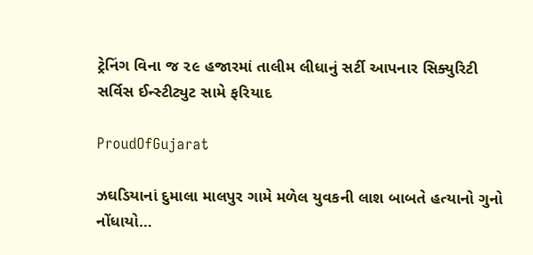ટ્રેનિંગ વિના જ ૨૯ હજારમાં તાલીમ લીધાનું સર્ટી આપનાર સિક્યુરિટી સર્વિસ ઈન્સ્ટીટ્યુટ સામે ફરિયાદ

ProudOfGujarat

ઝઘડિયાનાં દુમાલા માલપુર ગામે મળેલ યુવકની લાશ બાબતે હત્યાનો ગુનો નોંધાયો…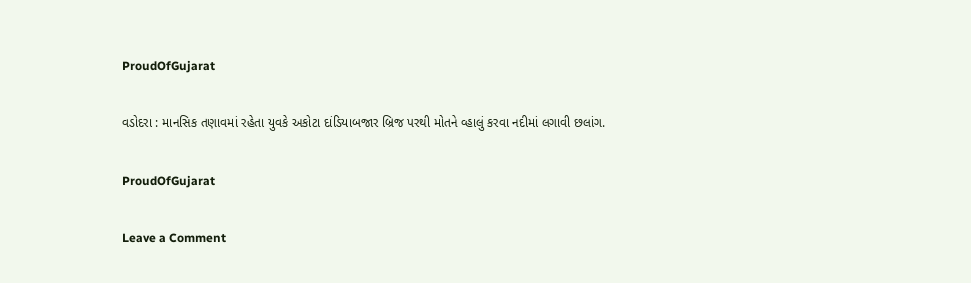ProudOfGujarat

વડોદરા : માનસિક તણાવમાં રહેતા યુવકે અકોટા દાંડિયાબજાર બ્રિજ પરથી મોતને વ્હાલું કરવા નદીમાં લગાવી છલાંગ.

ProudOfGujarat

Leave a Comment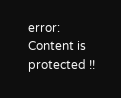error: Content is protected !!